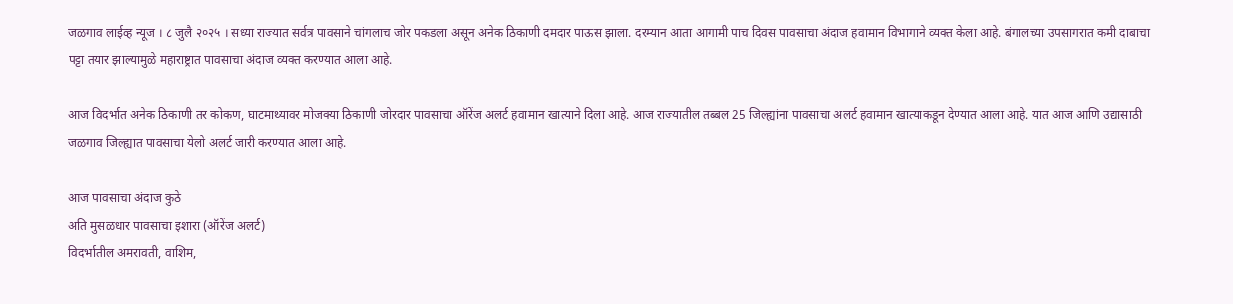जळगाव लाईव्ह न्यूज । ८ जुलै २०२५ । सध्या राज्यात सर्वत्र पावसाने चांगलाच जोर पकडला असून अनेक ठिकाणी दमदार पाऊस झाला. दरम्यान आता आगामी पाच दिवस पावसाचा अंदाज हवामान विभागाने व्यक्त केला आहे. बंगालच्या उपसागरात कमी दाबाचा पट्टा तयार झाल्यामुळे महाराष्ट्रात पावसाचा अंदाज व्यक्त करण्यात आला आहे.

आज विदर्भात अनेक ठिकाणी तर कोकण, घाटमाथ्यावर मोजक्या ठिकाणी जोरदार पावसाचा ऑरेंज अलर्ट हवामान खात्याने दिला आहे. आज राज्यातील तब्बल 25 जिल्ह्यांना पावसाचा अलर्ट हवामान खात्याकडून देण्यात आला आहे. यात आज आणि उद्यासाठी जळगाव जिल्ह्यात पावसाचा येलो अलर्ट जारी करण्यात आला आहे.

आज पावसाचा अंदाज कुठे
अति मुसळधार पावसाचा इशारा (ऑरेंज अलर्ट)
विदर्भातील अमरावती, वाशिम,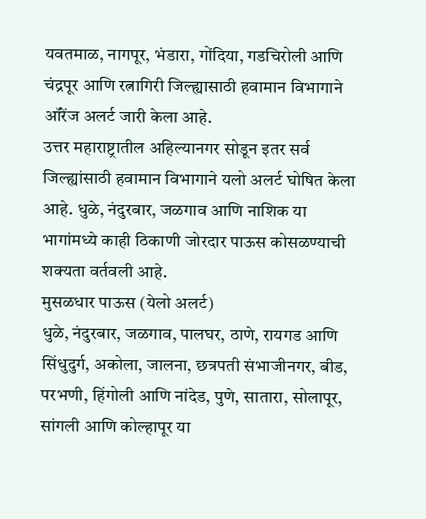यवतमाळ, नागपूर, भंडारा, गोंदिया, गडचिरोली आणि चंद्रपूर आणि रत्नागिरी जिल्ह्यासाठी हवामान विभागाने ऑरेंज अलर्ट जारी केला आहे.
उत्तर महाराष्ट्रातील अहिल्यानगर सोडून इतर सर्व जिल्ह्यांसाठी हवामान विभागाने यलो अलर्ट घोषित केला आहे. धुळे, नंदुरबार, जळगाव आणि नाशिक या भागांमध्ये काही ठिकाणी जोरदार पाऊस कोसळण्याची शक्यता वर्तवली आहे.
मुसळधार पाऊस (येलो अलर्ट)
धुळे, नंदुरबार, जळगाव, पालघर, ठाणे, रायगड आणि सिंधुदुर्ग, अकोला, जालना, छत्रपती संभाजीनगर, बीड, परभणी, हिंगोली आणि नांदेड, पुणे, सातारा, सोलापूर, सांगली आणि कोल्हापूर या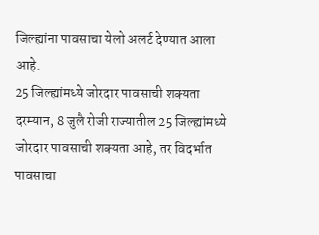जिल्ह्यांना पावसाचा येलो अलर्ट देण्यात आला आहे.
25 जिल्ह्यांमध्ये जोरदार पावसाची शक्यता
दरम्यान, 8 जुलै रोजी राज्यातील 25 जिल्ह्यांमध्ये जोरदार पावसाची शक्यता आहे, तर विदर्भात पावसाचा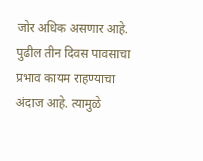जोर अधिक असणार आहे. पुढील तीन दिवस पावसाचा प्रभाव कायम राहण्याचा अंदाज आहे. त्यामुळे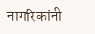नागरिकांनी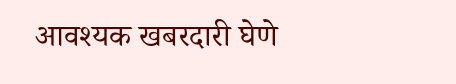आवश्यक खबरदारी घेणे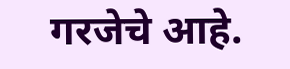गरजेचे आहे.